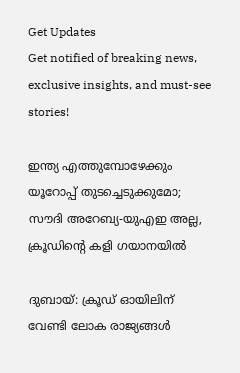Get Updates
Get notified of breaking news, exclusive insights, and must-see stories!

ഇന്ത്യ എത്തുമ്പോഴേക്കും യൂറോപ്പ് തുടച്ചെടുക്കുമോ; സൗദി അറേബ്യ-യുഎഇ അല്ല, ക്രൂഡിന്റെ കളി ഗയാനയില്‍

ദുബായ്: ക്രൂഡ് ഓയിലിന് വേണ്ടി ലോക രാജ്യങ്ങള്‍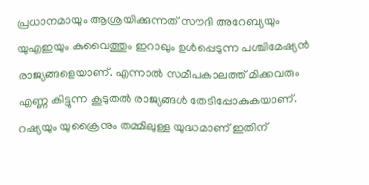പ്രധാനമായും ആശ്രയിക്കുന്നത് സൗദി അറേബ്യയും യുഎഇയും കുവൈത്തും ഇറാഖും ഉള്‍പ്പെടുന്ന പശ്ചിമേഷ്യന്‍ രാജ്യങ്ങളെയാണ്. എന്നാല്‍ സമീപകാലത്ത് മിക്കവരും എണ്ണ കിട്ടുന്ന കൂടുതല്‍ രാജ്യങ്ങള്‍ തേടിപ്പോകുകയാണ്. റഷ്യയും യുക്രൈനും തമ്മിലുള്ള യുദ്ധമാണ് ഇതിന്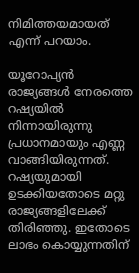നിമിത്തയമായത് എന്ന് പറയാം.

യൂറോപ്യന്‍ രാജ്യങ്ങള്‍ നേരത്തെ റഷ്യയില്‍ നിന്നായിരുന്നു പ്രധാനമായും എണ്ണ വാങ്ങിയിരുന്നത്. റഷ്യയുമായി ഉടക്കിയതോടെ മറ്റു രാജ്യങ്ങളിലേക്ക് തിരിഞ്ഞു. ഇതോടെ ലാഭം കൊയ്യുന്നതിന്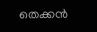തെക്കന്‍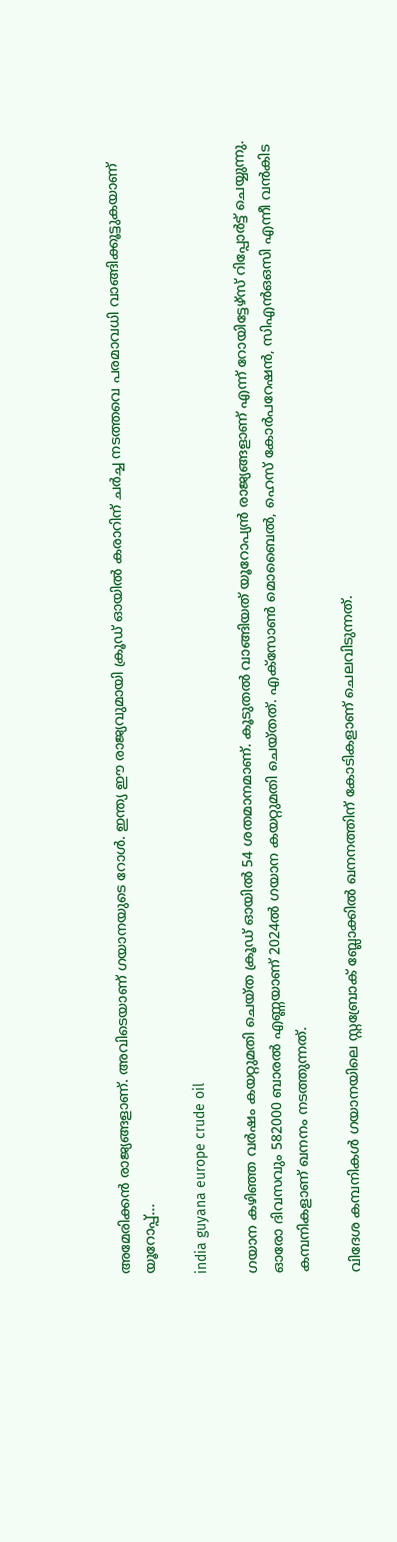അമേരിക്കന്‍ രാജ്യങ്ങളാണ്. അവിടെയാണ് ഗയാനയുടെ റോള്‍. ഇന്ത്യ ഈ രാജ്യവുമായി ക്രൂഡ് ഓയില്‍ കരാറിന് ചര്‍ച്ച നടത്തവെ പരമാവധി വാങ്ങിക്കൂട്ടുകയാണ് യൂറോപ്പ്...

india guyana europe crude oil

ഗയാന കഴിഞ്ഞ വര്‍ഷം കയറ്റുമതി ചെയ്ത ക്രൂഡ് ഓയില്‍ 54 ശതമാനമാണ്. കൂടുതല്‍ വാങ്ങിയത് യൂറോപ്യന്‍ രാജ്യങ്ങളാണ് എന്ന് റോയിട്ടേഴ്‌സ് റിപ്പോര്‍ട്ട് ചെയ്യുന്നു. ഓരോ ദിവസവും 582000 ബാരല്‍ എണ്ണയാണ് 2024ല്‍ ഗയാന കയറ്റുമതി ചെയ്തത്. എക്‌സോണ്‍ മൊബൈല്‍, ഹെസ് കോര്‍പറേഷന്‍, സിഎന്‍ഒഒസി എന്നീ വന്‍കിട കമ്പനികളാണ് ഖനനം നടത്തുന്നത്.

വിദേശ കമ്പനികള്‍ ഗയാനയിലെ സ്റ്റബ്രോക് ബ്ലോക്കില്‍ ഖനനത്തിന് കോടികളാണ് ചെലവിടുന്നത്.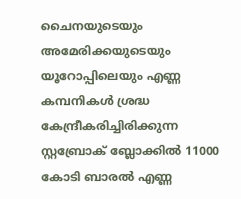ചൈനയുടെയും അമേരിക്കയുടെയും യൂറോപ്പിലെയും എണ്ണ കമ്പനികള്‍ ശ്രദ്ധ കേന്ദ്രീകരിച്ചിരിക്കുന്ന സ്റ്റബ്രോക് ബ്ലോക്കില്‍ 11000 കോടി ബാരല്‍ എണ്ണ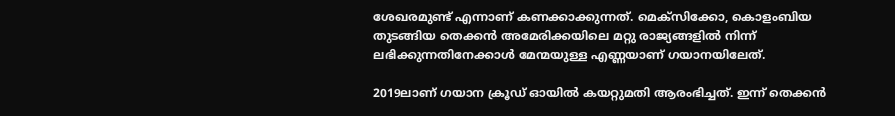ശേഖരമുണ്ട് എന്നാണ് കണക്കാക്കുന്നത്. മെക്‌സിക്കോ, കൊളംബിയ തുടങ്ങിയ തെക്കന്‍ അമേരിക്കയിലെ മറ്റു രാജ്യങ്ങളില്‍ നിന്ന് ലഭിക്കുന്നതിനേക്കാള്‍ മേന്മയുള്ള എണ്ണയാണ് ഗയാനയിലേത്.

2019ലാണ് ഗയാന ക്രൂഡ് ഓയില്‍ കയറ്റുമതി ആരംഭിച്ചത്. ഇന്ന് തെക്കന്‍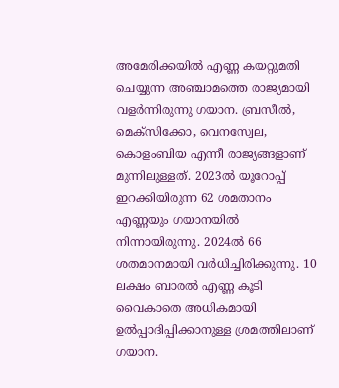അമേരിക്കയില്‍ എണ്ണ കയറ്റുമതി ചെയ്യുന്ന അഞ്ചാമത്തെ രാജ്യമായി വളര്‍ന്നിരുന്നു ഗയാന. ബ്രസീല്‍, മെക്‌സിക്കോ, വെനസ്വേല, കൊളംബിയ എന്നീ രാജ്യങ്ങളാണ് മുന്നിലുള്ളത്. 2023ല്‍ യൂറോപ്പ് ഇറക്കിയിരുന്ന 62 ശമതാനം എണ്ണയും ഗയാനയില്‍ നിന്നായിരുന്നു. 2024ല്‍ 66 ശതമാനമായി വര്‍ധിച്ചിരിക്കുന്നു. 10 ലക്ഷം ബാരല്‍ എണ്ണ കൂടി വൈകാതെ അധികമായി ഉല്‍പ്പാദിപ്പിക്കാനുള്ള ശ്രമത്തിലാണ് ഗയാന.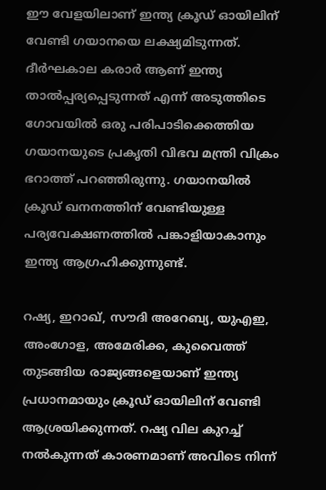ഈ വേളയിലാണ് ഇന്ത്യ ക്രൂഡ് ഓയിലിന് വേണ്ടി ഗയാനയെ ലക്ഷ്യമിടുന്നത്. ദീര്‍ഘകാല കരാര്‍ ആണ് ഇന്ത്യ താല്‍പ്പര്യപ്പെടുന്നത് എന്ന് അടുത്തിടെ ഗോവയില്‍ ഒരു പരിപാടിക്കെത്തിയ ഗയാനയുടെ പ്രകൃതി വിഭവ മന്ത്രി വിക്രം ഭറാത്ത് പറഞ്ഞിരുന്നു. ഗയാനയില്‍ ക്രൂഡ് ഖനനത്തിന് വേണ്ടിയുള്ള പര്യവേക്ഷണത്തില്‍ പങ്കാളിയാകാനും ഇന്ത്യ ആഗ്രഹിക്കുന്നുണ്ട്.

റഷ്യ, ഇറാഖ്, സൗദി അറേബ്യ, യുഎഇ, അംഗോള, അമേരിക്ക, കുവൈത്ത് തുടങ്ങിയ രാജ്യങ്ങളെയാണ് ഇന്ത്യ പ്രധാനമായും ക്രൂഡ് ഓയിലിന് വേണ്ടി ആശ്രയിക്കുന്നത്. റഷ്യ വില കുറച്ച് നല്‍കുന്നത് കാരണമാണ് അവിടെ നിന്ന്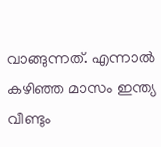വാങ്ങുന്നത്. എന്നാല്‍ കഴിഞ്ഞ മാസം ഇന്ത്യ വീണ്ടും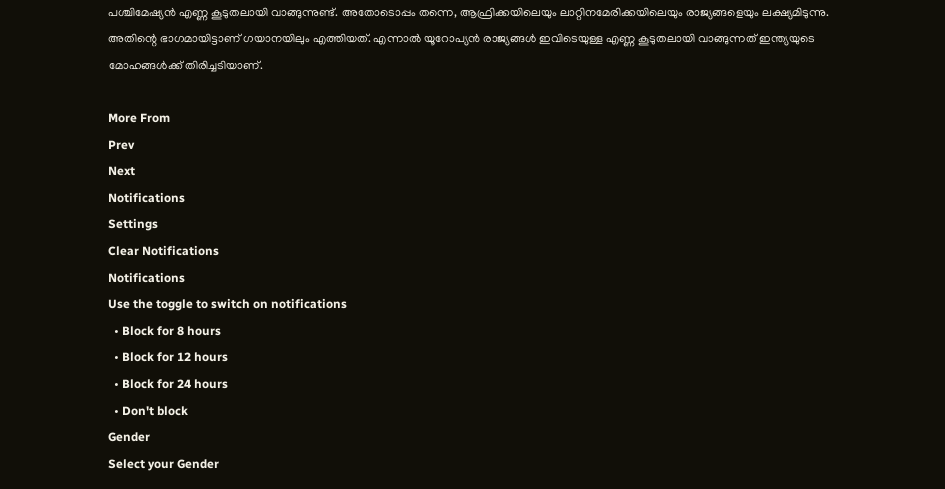പശ്ചിമേഷ്യന്‍ എണ്ണ കൂടുതലായി വാങ്ങുന്നുണ്ട്. അതോടൊപ്പം തന്നെ, ആഫ്രിക്കയിലെയും ലാറ്റിനമേരിക്കയിലെയും രാജ്യങ്ങളെയും ലക്ഷ്യമിടുന്നു. അതിന്റെ ഭാഗമായിട്ടാണ് ഗയാനയിലും എത്തിയത്. എന്നാല്‍ യൂറോപ്യന്‍ രാജ്യങ്ങള്‍ ഇവിടെയുള്ള എണ്ണ കൂടുതലായി വാങ്ങുന്നത് ഇന്ത്യയുടെ മോഹങ്ങള്‍ക്ക് തിരിച്ചടിയാണ്.

More From
Prev
Next
Notifications
Settings
Clear Notifications
Notifications
Use the toggle to switch on notifications
  • Block for 8 hours
  • Block for 12 hours
  • Block for 24 hours
  • Don't block
Gender
Select your Gender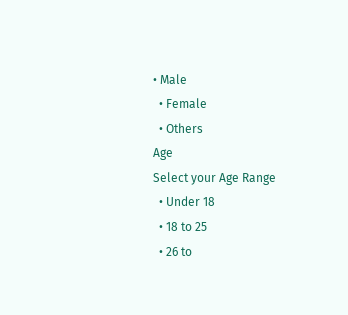• Male
  • Female
  • Others
Age
Select your Age Range
  • Under 18
  • 18 to 25
  • 26 to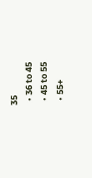35
  • 36 to 45
  • 45 to 55
  • 55+